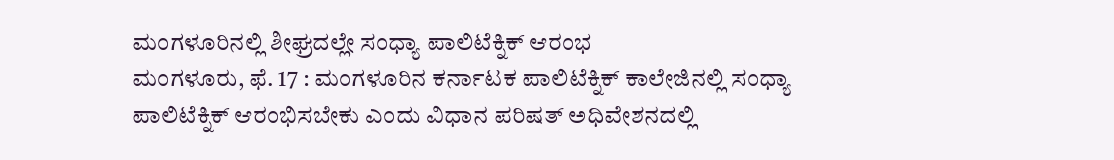ಮಂಗಳೂರಿನಲ್ಲಿ ಶೀಘ್ರದಲ್ಲೇ ಸಂಧ್ಯಾ ಪಾಲಿಟೆಕ್ನಿಕ್ ಆರಂಭ
ಮಂಗಳೂರು, ಫೆ. 17 : ಮಂಗಳೂರಿನ ಕರ್ನಾಟಕ ಪಾಲಿಟೆಕ್ನಿಕ್ ಕಾಲೇಜಿನಲ್ಲಿ ಸಂಧ್ಯಾ ಪಾಲಿಟೆಕ್ನಿಕ್ ಆರಂಭಿಸಬೇಕು ಎಂದು ವಿಧಾನ ಪರಿಷತ್ ಅಧಿವೇಶನದಲ್ಲಿ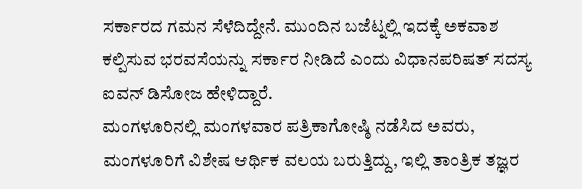ಸರ್ಕಾರದ ಗಮನ ಸೆಳೆದಿದ್ದೇನೆ. ಮುಂದಿನ ಬಜೆಟ್ನಲ್ಲಿ ಇದಕ್ಕೆ ಅಕವಾಶ ಕಲ್ಪಿಸುವ ಭರವಸೆಯನ್ನು ಸರ್ಕಾರ ನೀಡಿದೆ ಎಂದು ವಿಧಾನಪರಿಷತ್ ಸದಸ್ಯ ಐವನ್ ಡಿಸೋಜ ಹೇಳಿದ್ದಾರೆ.
ಮಂಗಳೂರಿನಲ್ಲಿ ಮಂಗಳವಾರ ಪತ್ರಿಕಾಗೋಷ್ಠಿ ನಡೆಸಿದ ಅವರು, ಮಂಗಳೂರಿಗೆ ವಿಶೇಷ ಆರ್ಥಿಕ ವಲಯ ಬರುತ್ತಿದ್ದು, ಇಲ್ಲಿ ತಾಂತ್ರಿಕ ತಜ್ಞರ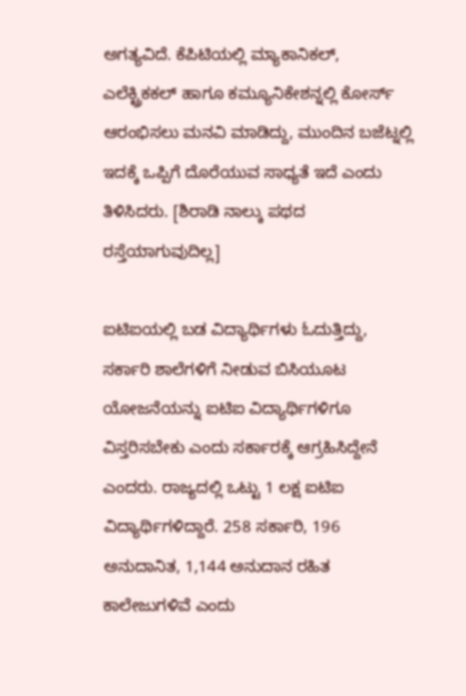ಅಗತ್ಯವಿದೆ. ಕೆಪಿಟಿಯಲ್ಲಿ ಮ್ಯಾಕಾನಿಕಲ್, ಎಲೆಕ್ಟ್ರಿಕಕಲ್ ಹಾಗೂ ಕಮ್ಯೂನಿಕೇಶನ್ನಲ್ಲಿ ಕೋರ್ಸ್ ಆರಂಭಿಸಲು ಮನವಿ ಮಾಡಿದ್ದು, ಮುಂದಿನ ಬಜೆಟ್ನಲ್ಲಿ ಇದಕ್ಕೆ ಒಪ್ಪಿಗೆ ದೊರೆಯುವ ಸಾಧ್ಯತೆ ಇದೆ ಎಂದು ತಿಳಿಸಿದರು. [ಶಿರಾಡಿ ನಾಲ್ಕು ಪಥದ ರಸ್ತೆಯಾಗುವುದಿಲ್ಲ]

ಐಟಿಐಯಲ್ಲಿ ಬಡ ವಿದ್ಯಾರ್ಥಿಗಳು ಓದುತ್ತಿದ್ದು, ಸರ್ಕಾರಿ ಶಾಲೆಗಳಿಗೆ ನೀಡುವ ಬಿಸಿಯೂಟ ಯೋಜನೆಯನ್ನು ಐಟಿಐ ವಿದ್ಯಾರ್ಥಿಗಳಿಗೂ ವಿಸ್ತರಿಸಬೇಕು ಎಂದು ಸರ್ಕಾರಕ್ಕೆ ಆಗ್ರಹಿಸಿದ್ದೇನೆ ಎಂದರು. ರಾಜ್ಯದಲ್ಲಿ ಒಟ್ಟು 1 ಲಕ್ಷ ಐಟಿಐ ವಿದ್ಯಾರ್ಥಿಗಳಿದ್ದಾರೆ. 258 ಸರ್ಕಾರಿ, 196 ಅನುದಾನಿತ, 1,144 ಅನುದಾನ ರಹಿತ ಕಾಲೇಜುಗಳಿವೆ ಎಂದು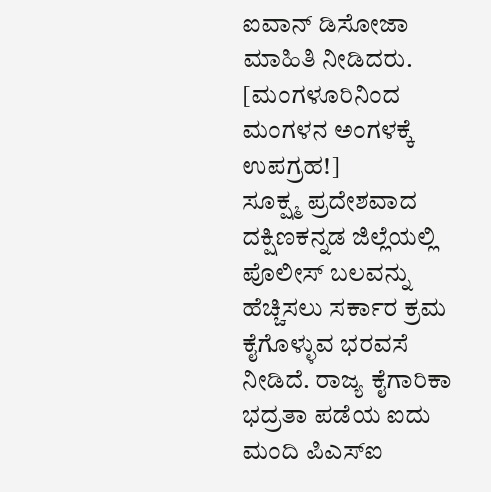ಐವಾನ್ ಡಿಸೋಜಾ ಮಾಹಿತಿ ನೀಡಿದರು. [ಮಂಗಳೂರಿನಿಂದ ಮಂಗಳನ ಅಂಗಳಕ್ಕೆ ಉಪಗ್ರಹ!]
ಸೂಕ್ಷ್ಮ ಪ್ರದೇಶವಾದ ದಕ್ಷಿಣಕನ್ನಡ ಜಿಲ್ಲೆಯಲ್ಲಿ ಪೊಲೀಸ್ ಬಲವನ್ನು ಹೆಚ್ಚಿಸಲು ಸರ್ಕಾರ ಕ್ರಮ ಕೈಗೊಳ್ಳುವ ಭರವಸೆ ನೀಡಿದೆ. ರಾಜ್ಯ ಕೈಗಾರಿಕಾ ಭದ್ರತಾ ಪಡೆಯ ಐದು ಮಂದಿ ಪಿಎಸ್ಐ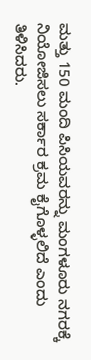ಮತ್ತು 150 ಮಂದಿ ಪಿಸಿಯವರನ್ನು ಮಂಗಳೂರು ನಗರಕ್ಕೆ ನಿಯೋಜಿಸಲು ಸರ್ಕಾರ ಕ್ರಮ ಕೈಗೊಳ್ಳಲಿದೆ ಎಂದು ತಿಳಿಸಿದರು.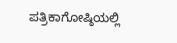ಪತ್ರಿಕಾಗೋಷ್ಠಿಯಲ್ಲಿ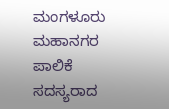ಮಂಗಳೂರು ಮಹಾನಗರ ಪಾಲಿಕೆ ಸದಸ್ಯರಾದ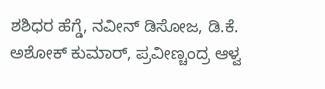ಶಶಿಧರ ಹೆಗ್ಡೆ, ನವೀನ್ ಡಿಸೋಜ, ಡಿ.ಕೆ. ಅಶೋಕ್ ಕುಮಾರ್, ಪ್ರವೀಣ್ಚಂದ್ರ ಆಳ್ವ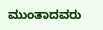ಮುಂತಾದವರು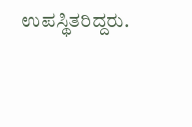ಉಪಸ್ಥಿತರಿದ್ದರು.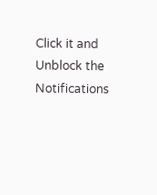Click it and Unblock the Notifications